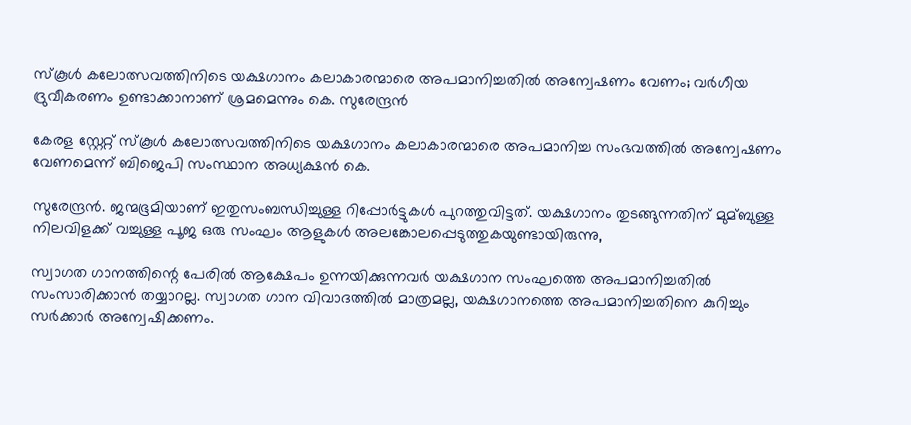സ്‌കൂള്‍ കലോത്സവത്തിനിടെ യക്ഷഗാനം കലാകാരന്മാരെ അപമാനിച്ചതില്‍ അന്വേഷണം വേണം; വര്‍ഗീയ ദ്രുവീകരണം ഉണ്ടാക്കാനാണ് ശ്രമമെന്നും കെ. സുരേന്ദ്രന്‍‍

കേരള സ്റ്റേറ്റ് സ്‌കൂള്‍ കലോത്സവത്തിനിടെ യക്ഷഗാനം കലാകാരന്മാരെ അപമാനിച്ച സംഭവത്തില്‍ അന്വേഷണം വേണമെന്ന് ബിജെപി സംസ്ഥാന അധ്യക്ഷന്‍ കെ.

സുരേന്ദ്രന്‍. ജന്മഭൂമിയാണ് ഇതുസംബന്ധിച്ചുള്ള റിപ്പോര്‍ട്ടുകള്‍ പുറത്തുവിട്ടത്. യക്ഷഗാനം തുടങ്ങുന്നതിന് മുമ്ബുള്ള നിലവിളക്ക് വച്ചുള്ള പൂജ ഒരു സംഘം ആളുകള്‍ അലങ്കോലപ്പെടുത്തുകയുണ്ടായിരുന്നു,

സ്വാഗത ഗാനത്തിന്റെ പേരില്‍ ആക്ഷേപം ഉന്നയിക്കുന്നവര്‍ യക്ഷഗാന സംഘത്തെ അപമാനിച്ചതില്‍ സംസാരിക്കാന്‍ തയ്യാറല്ല. സ്വാഗത ഗാന വിവാദത്തില്‍ മാത്രമല്ല, യക്ഷഗാനത്തെ അപമാനിച്ചതിനെ കുറിച്ചും സര്‍ക്കാര്‍ അന്വേഷിക്കണം.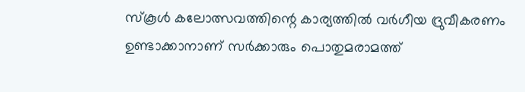സ്‌കൂള്‍ കലോത്സവത്തിന്റെ കാര്യത്തില്‍ വര്‍ഗീയ ദ്രുവീകരണം ഉണ്ടാക്കാനാണ് സര്‍ക്കാരും പൊതുമരാമത്ത്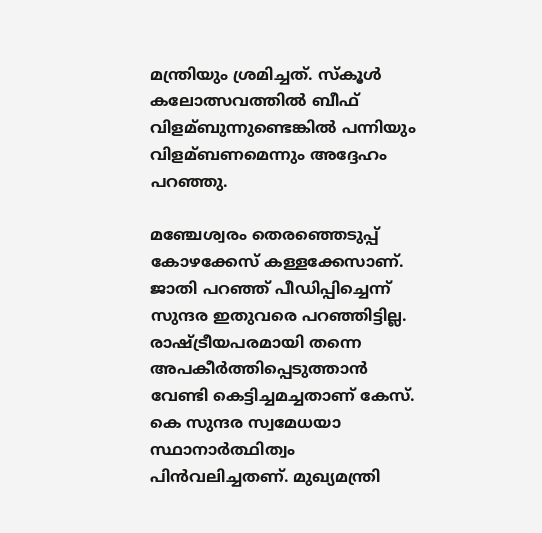മന്ത്രിയും ശ്രമിച്ചത്. സ്‌കൂള്‍ കലോത്സവത്തില്‍ ബീഫ് വിളമ്ബുന്നുണ്ടെങ്കില്‍ പന്നിയും വിളമ്ബണമെന്നും അദ്ദേഹം പറഞ്ഞു.

മഞ്ചേശ്വരം തെരഞ്ഞെടുപ്പ് കോഴക്കേസ് കള്ളക്കേസാണ്. ജാതി പറഞ്ഞ് പീഡിപ്പിച്ചെന്ന് സുന്ദര ഇതുവരെ പറഞ്ഞിട്ടില്ല. രാഷ്ട്രീയപരമായി തന്നെ അപകീര്‍ത്തിപ്പെടുത്താന്‍ വേണ്ടി കെട്ടിച്ചമച്ചതാണ് കേസ്. കെ സുന്ദര സ്വമേധയാ സ്ഥാനാര്‍ത്ഥിത്വം പിന്‍വലിച്ചതണ്. മുഖ്യമന്ത്രി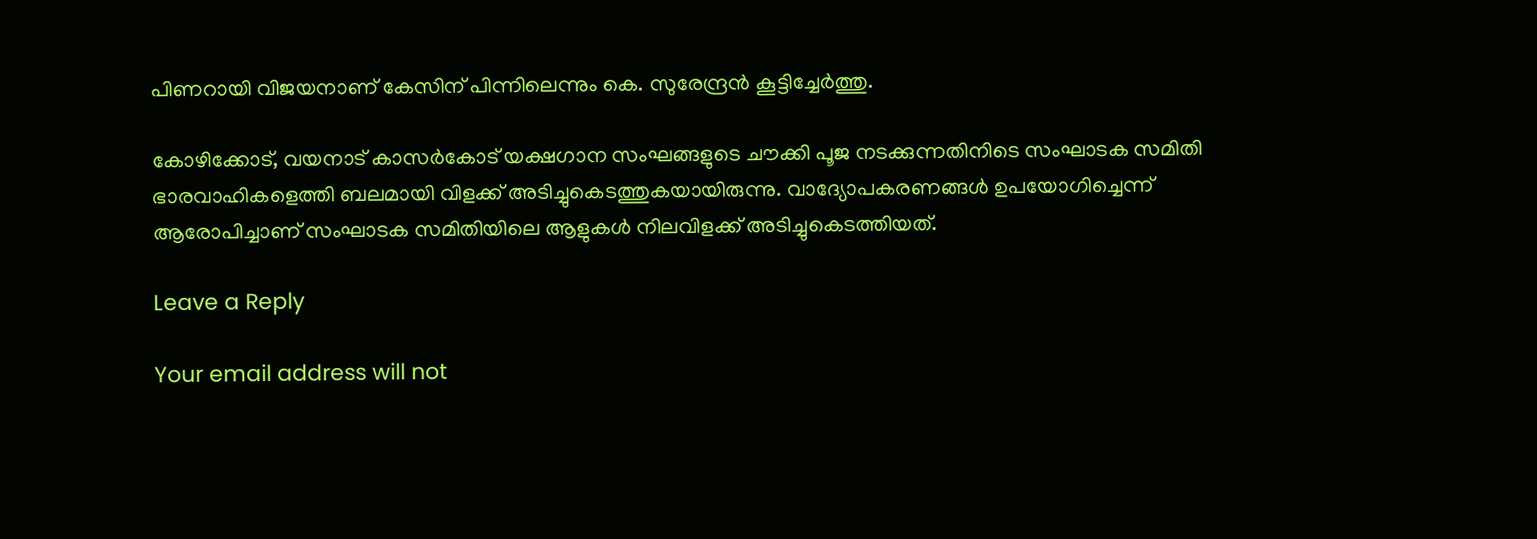പിണറായി വിജയനാണ് കേസിന് പിന്നിലെന്നും കെ. സുരേന്ദ്രന്‍ കൂട്ടിച്ചേര്‍ത്തു.

കോഴിക്കോട്, വയനാട് കാസര്‍കോട് യക്ഷഗാന സംഘങ്ങളുടെ ചൗക്കി പൂജ നടക്കുന്നതിനിടെ സംഘാടക സമിതി ഭാരവാഹികളെത്തി ബലമായി വിളക്ക് അടിച്ചുകെടത്തുകയായിരുന്നു. വാദ്യോപകരണങ്ങള്‍ ഉപയോഗിച്ചെന്ന് ആരോപിച്ചാണ് സംഘാടക സമിതിയിലെ ആളുകള്‍ നിലവിളക്ക് അടിച്ചുകെടത്തിയത്.

Leave a Reply

Your email address will not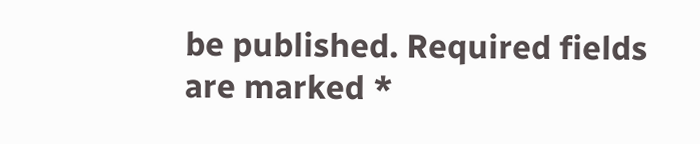be published. Required fields are marked *